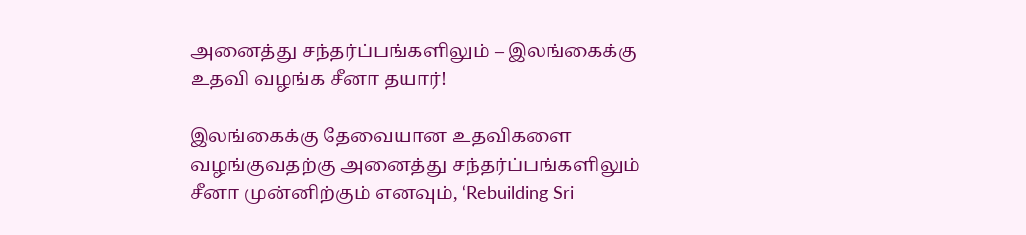அனைத்து சந்தர்ப்பங்களிலும் – இலங்கைக்கு உதவி வழங்க சீனா தயார்!

இலங்கைக்கு தேவையான உதவிகளை வழங்குவதற்கு அனைத்து சந்தர்ப்பங்களிலும் சீனா முன்னிற்கும் எனவும், ‘Rebuilding Sri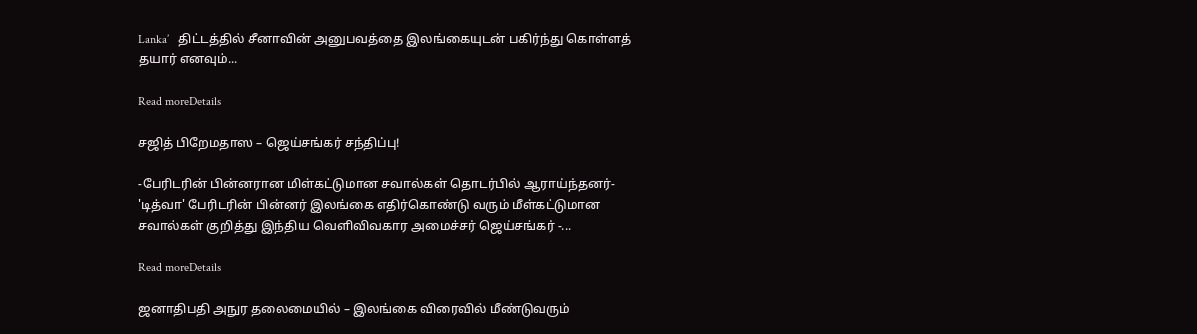Lanka’   திட்டத்தில் சீனாவின் அனுபவத்தை இலங்கையுடன் பகிர்ந்து கொள்ளத் தயார் எனவும்...

Read moreDetails

சஜித் பிறேமதாஸ – ஜெய்சங்கர் சந்திப்பு!

-பேரிடரின் பின்னரான மிள்கட்டுமான சவால்கள் தொடர்பில் ஆராய்ந்தனர்- 'டித்வா' பேரிடரின் பின்னர் இலங்கை எதிர்கொண்டு வரும் மீள்கட்டுமான சவால்கள் குறித்து இந்திய வெளிவிவகார அமைச்சர் ஜெய்சங்கர் -...

Read moreDetails

ஜனாதிபதி அநுர தலைமையில் – இலங்கை விரைவில் மீண்டுவரும்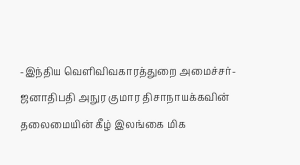-இந்திய வெளிவிவகாரத்துறை அமைச்சர்- ஜனாதிபதி அநுர குமார திசாநாயக்கவின் தலைமையின் கீழ் இலங்கை மிக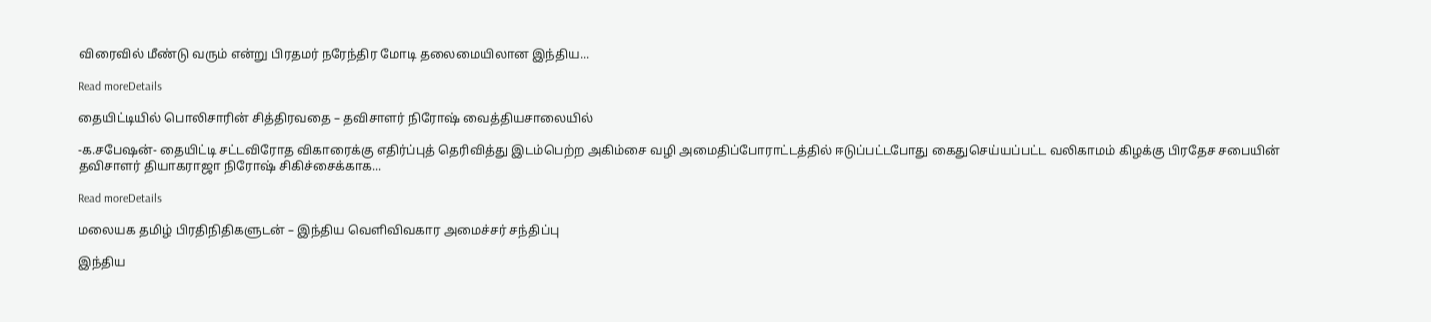விரைவில் மீண்டு வரும் என்று பிரதமர் நரேந்திர மோடி தலைமையிலான இந்திய...

Read moreDetails

தையிட்டியில் பொலிசாரின் சித்திரவதை – தவிசாளர் நிரோஷ் வைத்தியசாலையில்

-க.சபேஷன்- தையிட்டி சட்டவிரோத விகாரைக்கு எதிர்ப்புத் தெரிவித்து இடம்பெற்ற அகிம்சை வழி அமைதிப்போராட்டத்தில் ஈடுப்பட்டபோது கைதுசெய்யப்பட்ட வலிகாமம் கிழக்கு பிரதேச சபையின் தவிசாளர் தியாகராஜா நிரோஷ் சிகிச்சைக்காக...

Read moreDetails

மலையக தமிழ் பிரதிநிதிகளுடன் – இந்திய வெளிவிவகார அமைச்சர் சந்திப்பு

இந்திய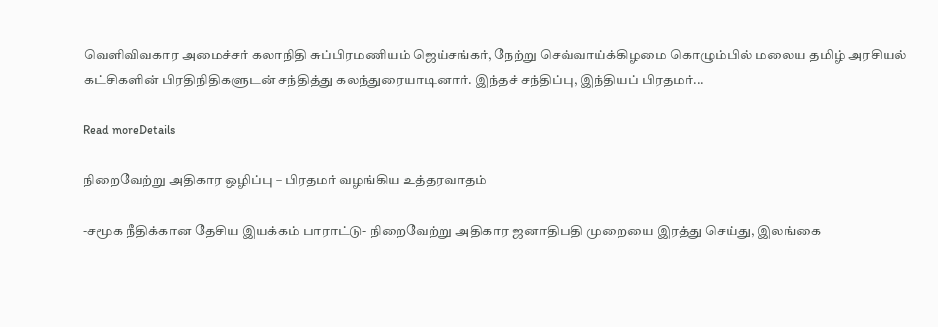வெளிவிவகார அமைச்சர் கலாநிதி சுப்பிரமணியம் ஜெய்சங்கர், நேற்று செவ்வாய்க்கிழமை கொழும்பில் மலைய தமிழ் அரசியல் கட்சிகளின் பிரதிநிதிகளுடன் சந்தித்து கலந்துரையாடினார். இந்தச் சந்திப்பு, இந்தியப் பிரதமர்...

Read moreDetails

நிறைவேற்று அதிகார ஒழிப்பு – பிரதமர் வழங்கிய உத்தரவாதம்

-சமூக நீதிக்கான தேசிய இயக்கம் பாராட்டு- நிறைவேற்று அதிகார ஜனாதிபதி முறையை இரத்து செய்து, இலங்கை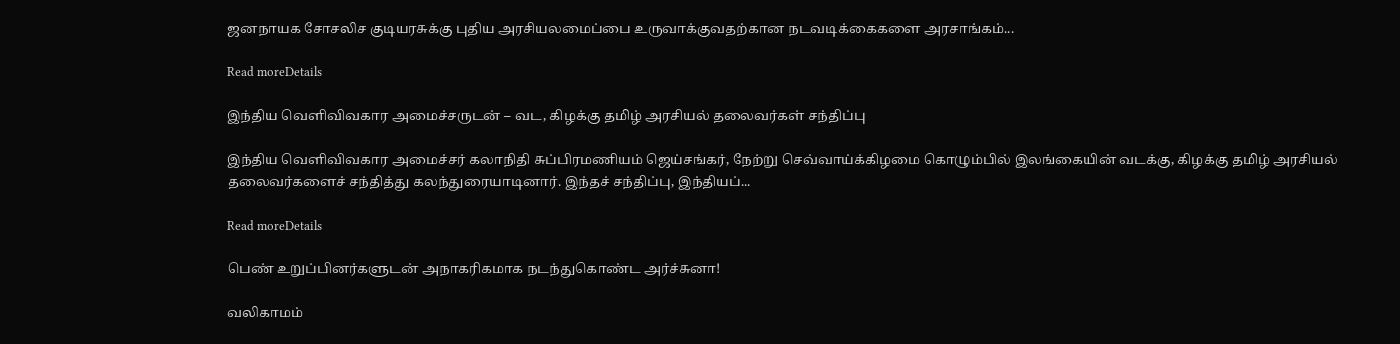ஜனநாயக சோசலிச குடியரசுக்கு புதிய அரசியலமைப்பை உருவாக்குவதற்கான நடவடிக்கைகளை அரசாங்கம்...

Read moreDetails

இந்திய வெளிவிவகார அமைச்சருடன் – வட, கிழக்கு தமிழ் அரசியல் தலைவர்கள் சந்திப்பு

இந்திய வெளிவிவகார அமைச்சர் கலாநிதி சுப்பிரமணியம் ஜெய்சங்கர், நேற்று செவ்வாய்க்கிழமை கொழும்பில் இலங்கையின் வடக்கு, கிழக்கு தமிழ் அரசியல் தலைவர்களைச் சந்தித்து கலந்துரையாடினார். இந்தச் சந்திப்பு, இந்தியப்...

Read moreDetails

பெண் உறுப்பினர்களுடன் அநாகரிகமாக நடந்துகொண்ட அர்ச்சுனா!

வலிகாமம்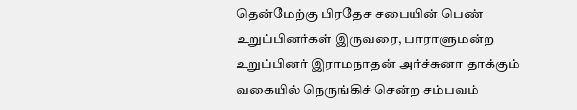தென்மேற்கு பிரதேச சபையின் பெண் உறுப்பினர்கள் இருவரை, பாராளுமன்ற உறுப்பினர் இராமநாதன் அர்ச்சுனா தாக்கும் வகையில் நெருங்கிச் சென்ற சம்பவம்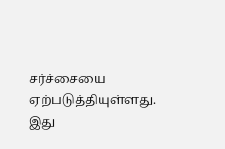சர்ச்சையை ஏற்படுத்தியுள்ளது. இது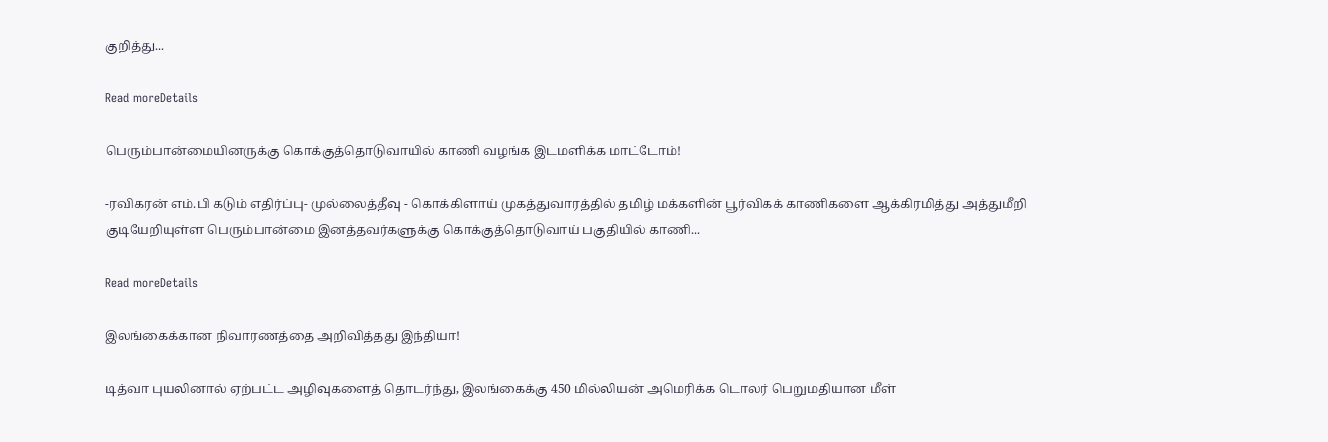குறித்து...

Read moreDetails

பெரும்பான்மையினருக்கு கொக்குத்தொடுவாயில் காணி வழங்க இடமளிக்க மாட்டோம்!

-ரவிகரன் எம்.பி கடும் எதிர்ப்பு- முல்லைத்தீவு - கொக்கிளாய் முகத்துவாரத்தில் தமிழ் மக்களின் பூர்விகக் காணிகளை ஆக்கிரமித்து அத்துமீறி குடியேறியுள்ள பெரும்பான்மை இனத்தவர்களுக்கு கொக்குத்தொடுவாய் பகுதியில் காணி...

Read moreDetails

இலங்கைக்கான நிவாரணத்தை அறிவித்தது இந்தியா!

டித்வா புயலினால் ஏற்பட்ட அழிவுகளைத் தொடர்ந்து, இலங்கைக்கு 450 மில்லியன் அமெரிக்க டொலர் பெறுமதியான மீள்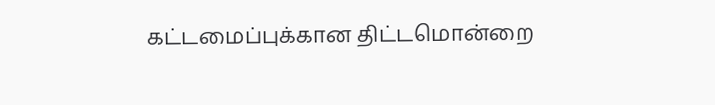கட்டமைப்புக்கான திட்டமொன்றை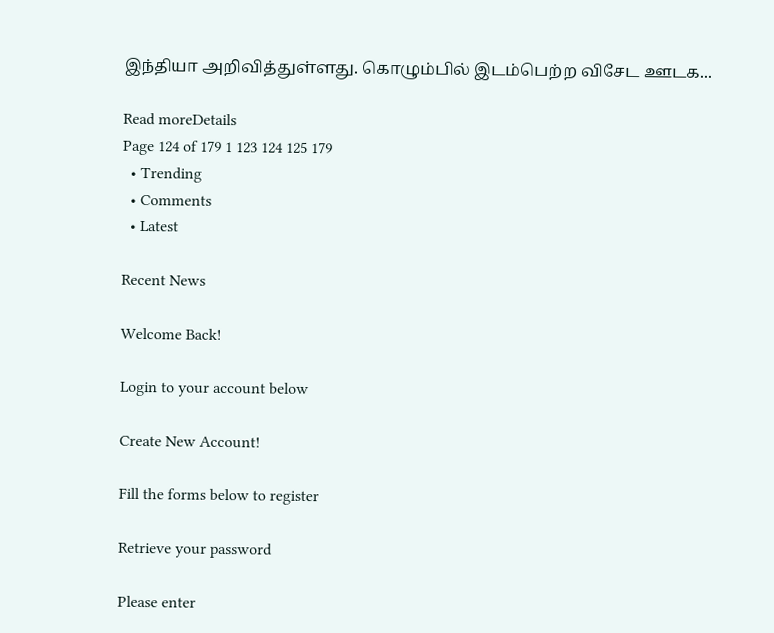இந்தியா அறிவித்துள்ளது. கொழும்பில் இடம்பெற்ற விசேட ஊடக...

Read moreDetails
Page 124 of 179 1 123 124 125 179
  • Trending
  • Comments
  • Latest

Recent News

Welcome Back!

Login to your account below

Create New Account!

Fill the forms below to register

Retrieve your password

Please enter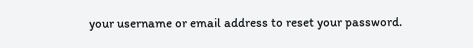your username or email address to reset your password.